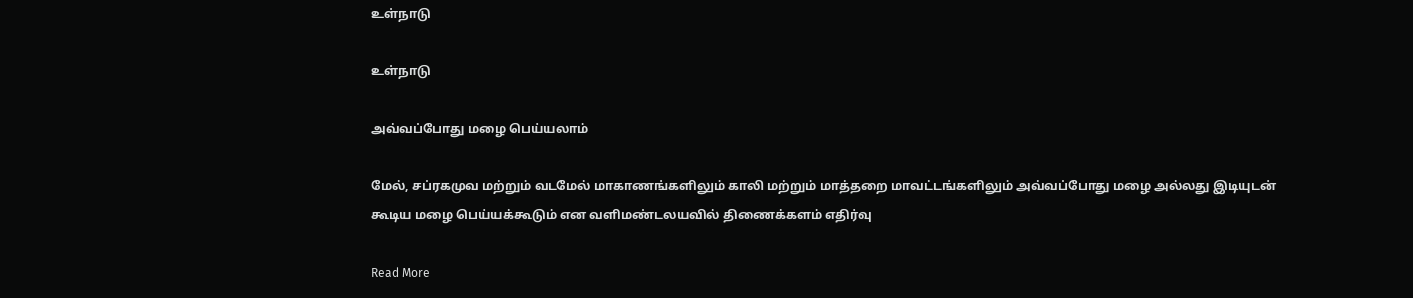உள்நாடு

உள்நாடு

அவ்வப்போது மழை பெய்யலாம்

மேல், சப்ரகமுவ மற்றும் வடமேல் மாகாணங்களிலும் காலி மற்றும் மாத்தறை மாவட்டங்களிலும் அவ்வப்போது மழை அல்லது இடியுடன் கூடிய மழை பெய்யக்கூடும் என வளிமண்டலயவில் திணைக்களம் எதிர்வு

Read More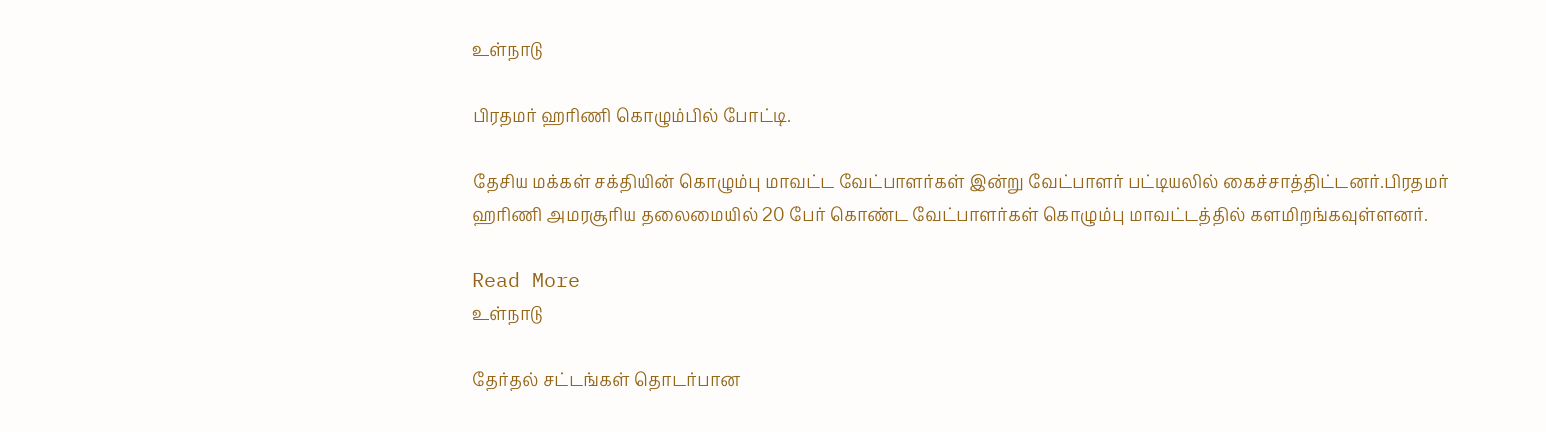உள்நாடு

பிரதமர் ஹரிணி கொழும்பில் போட்டி.

தேசிய மக்கள் சக்தியின் கொழும்பு மாவட்ட வேட்பாளர்கள் இன்று வேட்பாளர் பட்டியலில் கைச்சாத்திட்டனர்.பிரதமர் ஹரிணி அமரசூரிய தலைமையில் 20 பேர் கொண்ட வேட்பாளர்கள் கொழும்பு மாவட்டத்தில் களமிறங்கவுள்ளனர்.

Read More
உள்நாடு

தேர்தல் சட்டங்கள் தொடர்பான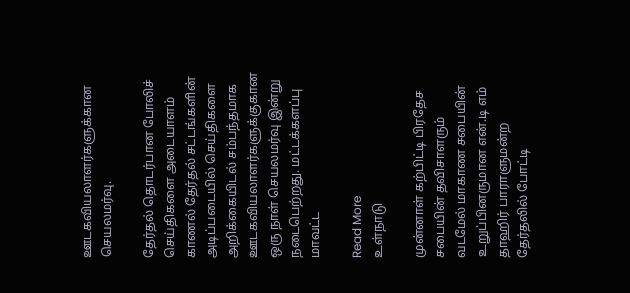ஊடகவியலாளர்களுக்கான செயலமர்வு.

தேர்தல் தொடர்பான போலிச் செய்திகளை அடையாளம் காணல் தேர்தல் சட்டங்களின் அடிப்படையில் செய்திகளை அறிக்கையிடல் சம்பந்தமாக ஊடகவியலாளர்களுக்குகான ஒரு நாள் செயலமர்வு இன்று நடைபெற்றது. மட்டக்களப்பு மாவட்ட

Read More
உள்நாடு

முன்னாள் கற்பிட்டி பிரதேச சபையின் தவிசாளரும் வடமேல் மாகாண சபையின் உறுப்பினருமான என்.டி எம் தாஹிர் பாராளுமன்ற தேர்தலில் போட்டி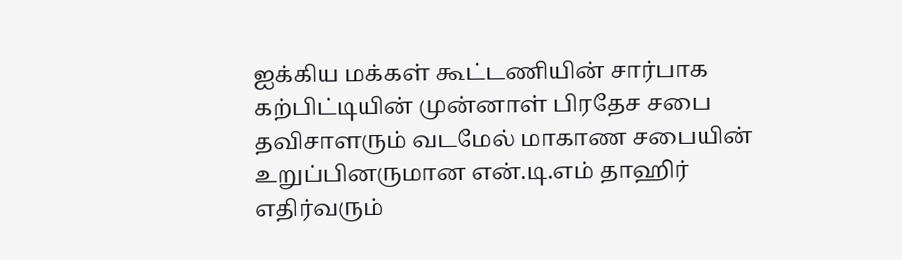ஐக்கிய மக்கள் கூட்டணியின் சார்பாக கற்பிட்டியின் முன்னாள் பிரதேச சபை தவிசாளரும் வடமேல் மாகாண சபையின் உறுப்பினருமான என்.டி.எம் தாஹிர் எதிர்வரும்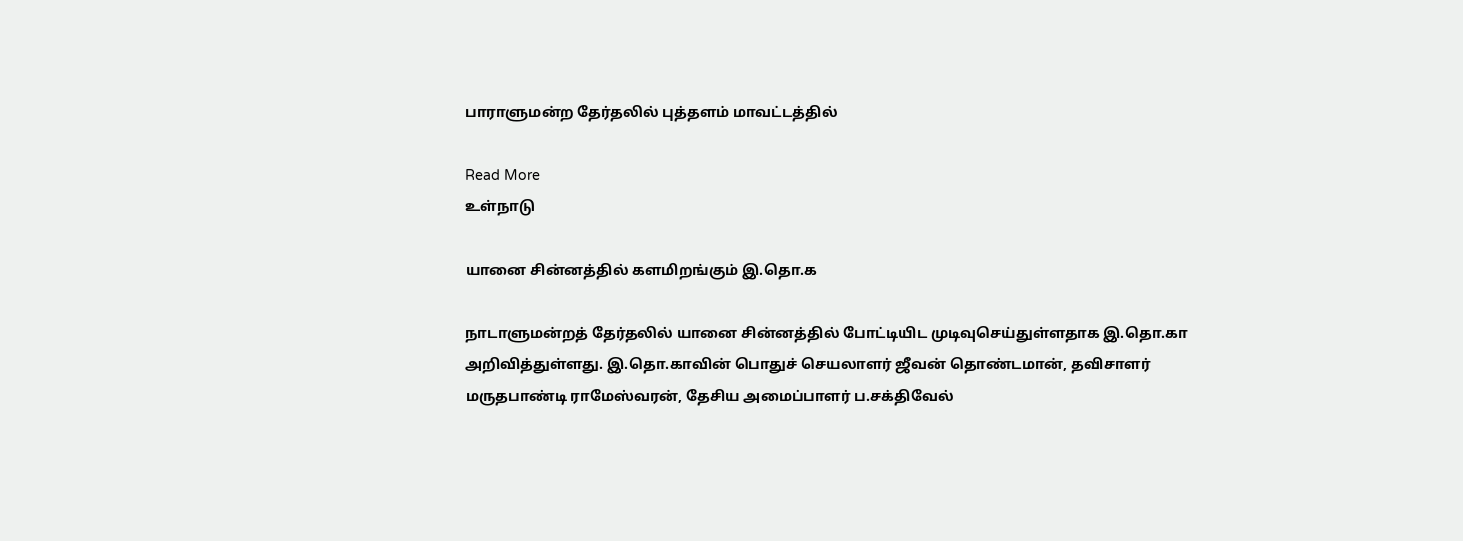பாராளுமன்ற தேர்தலில் புத்தளம் மாவட்டத்தில்

Read More
உள்நாடு

யானை சின்னத்தில் களமிறங்கும் இ.தொ.க

நாடாளுமன்றத் தேர்தலில் யானை சின்னத்தில் போட்டியிட முடிவுசெய்துள்ளதாக இ.தொ.கா அறிவித்துள்ளது. இ.தொ.காவின் பொதுச் செயலாளர் ஜீவன் தொண்டமான், தவிசாளர் மருதபாண்டி ராமேஸ்வரன், தேசிய அமைப்பாளர் ப.சக்திவேல்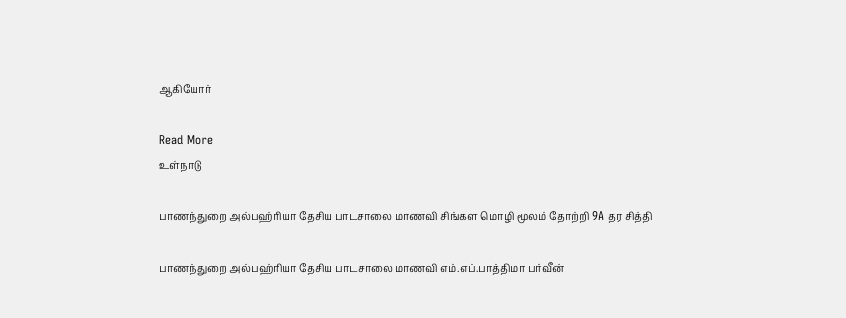ஆகியோர்

Read More
உள்நாடு

பாணந்துறை அல்பஹ்ரியா தேசிய பாடசாலை மாணவி சிங்கள மொழி மூலம் தோற்றி 9A தர சித்தி

பாணந்துறை அல்பஹ்ரியா தேசிய பாடசாலை மாணவி எம்.எப்.பாத்திமா பர்வீன்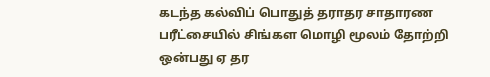கடந்த கல்விப் பொதுத் தராதர சாதாரண பரீட்சையில் சிங்கள மொழி மூலம் தோற்றி ஒன்பது ஏ தர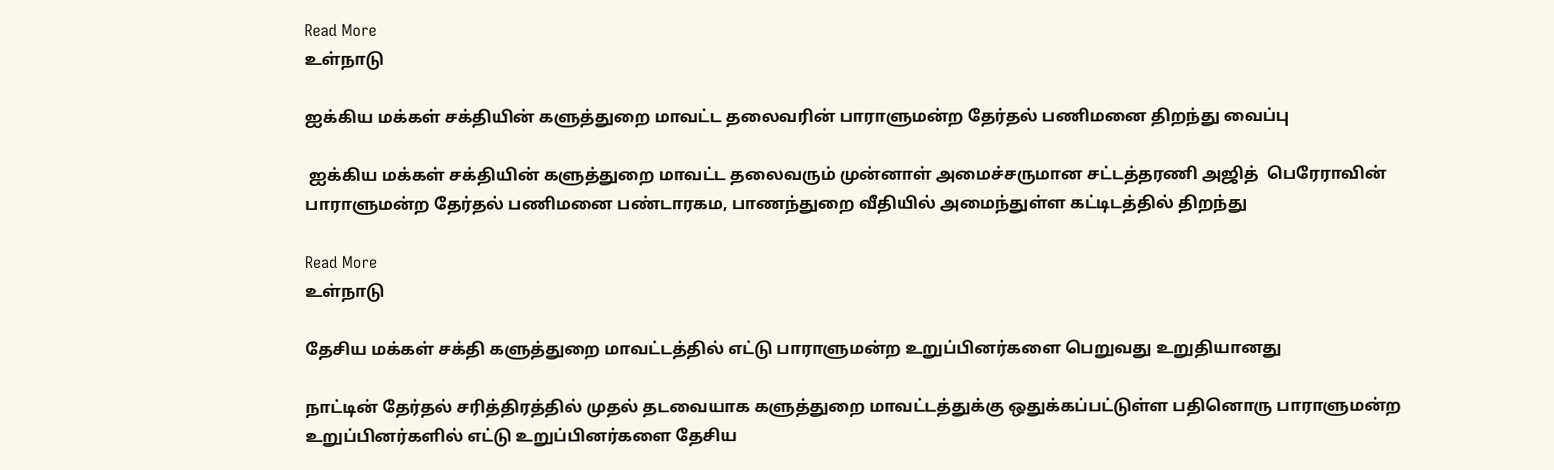Read More
உள்நாடு

ஐக்கிய மக்கள் சக்தியின் களுத்துறை மாவட்ட தலைவரின் பாராளுமன்ற தேர்தல் பணிமனை திறந்து வைப்பு

 ஐக்கிய மக்கள் சக்தியின் களுத்துறை மாவட்ட தலைவரும் முன்னாள் அமைச்சருமான சட்டத்தரணி அஜித்  பெரேராவின் பாராளுமன்ற தேர்தல் பணிமனை பண்டாரகம, பாணந்துறை வீதியில் அமைந்துள்ள கட்டிடத்தில் திறந்து

Read More
உள்நாடு

தேசிய மக்கள் சக்தி களுத்துறை மாவட்டத்தில் எட்டு பாராளுமன்ற உறுப்பினர்களை பெறுவது உறுதியானது

நாட்டின் தேர்தல் சரித்திரத்தில் முதல் தடவையாக களுத்துறை மாவட்டத்துக்கு ஒதுக்கப்பட்டுள்ள பதினொரு பாராளுமன்ற உறுப்பினர்களில் எட்டு உறுப்பினர்களை தேசிய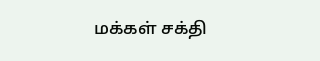மக்கள் சக்தி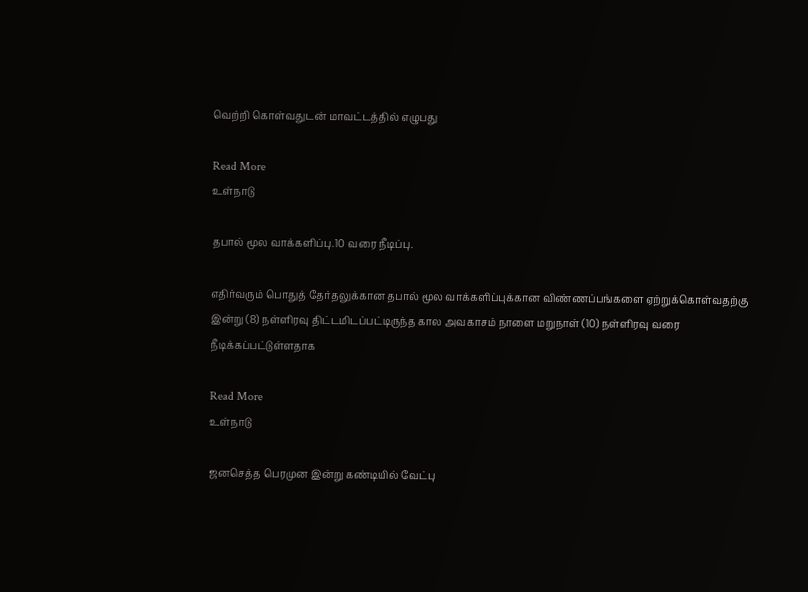வெற்றி கொள்வதுடன் மாவட்டத்தில் எழுபது

Read More
உள்நாடு

தபால் மூல வாக்களிப்பு.10 வரை நீடிப்பு.

எதிர்வரும் பொதுத் தேர்தலுக்கான தபால் மூல வாக்களிப்புக்கான விண்ணப்பங்களை ஏற்றுக்கொள்வதற்கு இன்று (8) நள்ளிரவு திட்டமிடப்பட்டிருந்த கால அவகாசம் நாளை மறுநாள் (10) நள்ளிரவு வரை நீடிக்கப்பட்டுள்ளதாக

Read More
உள்நாடு

ஜனசெத்த பெரமுன இன்று கண்டியில் வேட்பு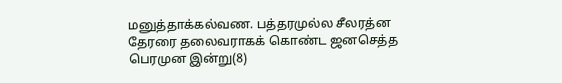மனுத்தாக்கல்வண. பத்தரமுல்ல சீலரத்ன தேரரை தலைவராகக் கொண்ட ஜனசெத்த பெரமுன இன்று(8)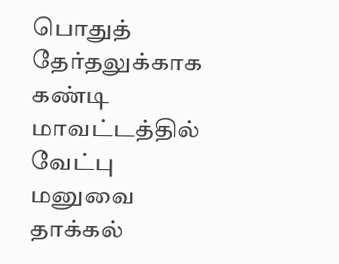பொதுத் தேர்தலுக்காக கண்டி மாவட்டத்தில் வேட்பு மனுவை தாக்கல்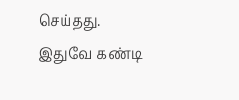செய்தது. இதுவே கண்டி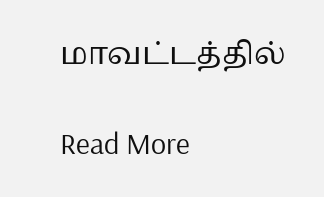மாவட்டத்தில்

Read More